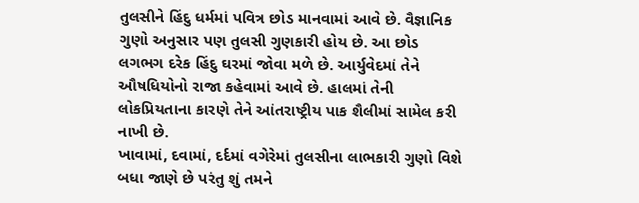તુલસીને હિંદુ ધર્મમાં પવિત્ર છોડ માનવામાં આવે છે. વૈજ્ઞાનિક ગુણો અનુસાર પણ તુલસી ગુણકારી હોય છે. આ છોડ લગભગ દરેક હિંદુ ઘરમાં જોવા મળે છે. આર્યુવેદમાં તેને ઔષધિયોનો રાજા કહેવામાં આવે છે. હાલમાં તેની લોકપ્રિયતાના કારણે તેને આંતરાષ્ટ્રીય પાક શૈલીમાં સામેલ કરી નાખી છે.
ખાવામાં, દવામાં, દર્દમાં વગેરેમાં તુલસીના લાભકારી ગુણો વિશે બધા જાણે છે પરંતુ શું તમને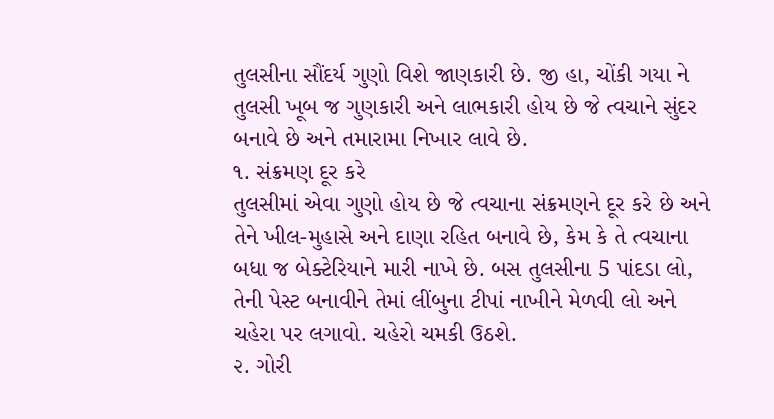તુલસીના સૌંદર્ય ગુણો વિશે જાણકારી છે. જી હા, ચોંકી ગયા ને તુલસી ખૂબ જ ગુણકારી અને લાભકારી હોય છે જે ત્વચાને સુંદર બનાવે છે અને તમારામા નિખાર લાવે છે.
૧. સંક્રમણ દૂર કરે
તુલસીમાં એવા ગુણો હોય છે જે ત્વચાના સંક્રમણને દૂર કરે છે અને તેને ખીલ-મુહાસે અને દાણા રહિત બનાવે છે, કેમ કે તે ત્વચાના બધા જ બેક્ટેરિયાને મારી નાખે છે. બસ તુલસીના 5 પાંદડા લો, તેની પેસ્ટ બનાવીને તેમાં લીંબુના ટીપાં નાખીને મેળવી લો અને ચહેરા પર લગાવો. ચહેરો ચમકી ઉઠશે.
૨. ગોરી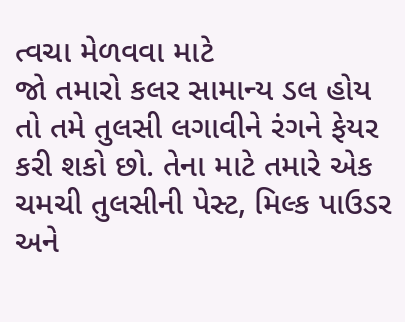ત્વચા મેળવવા માટે
જો તમારો કલર સામાન્ય ડલ હોય તો તમે તુલસી લગાવીને રંગને ફેયર કરી શકો છો. તેના માટે તમારે એક ચમચી તુલસીની પેસ્ટ, મિલ્ક પાઉડર અને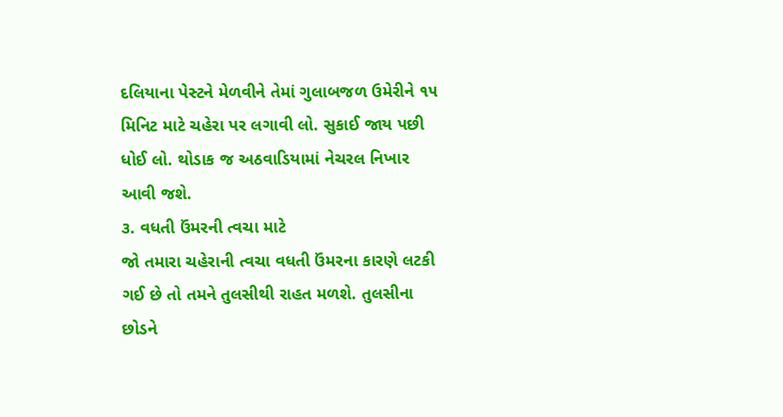દલિયાના પેસ્ટને મેળવીને તેમાં ગુલાબજળ ઉમેરીને ૧૫ મિનિટ માટે ચહેરા પર લગાવી લો. સુકાઈ જાય પછી ધોઈ લો. થોડાક જ અઠવાડિયામાં નેચરલ નિખાર આવી જશે.
૩. વધતી ઉંમરની ત્વચા માટે
જો તમારા ચહેરાની ત્વચા વધતી ઉંમરના કારણે લટકી ગઈ છે તો તમને તુલસીથી રાહત મળશે. તુલસીના છોડને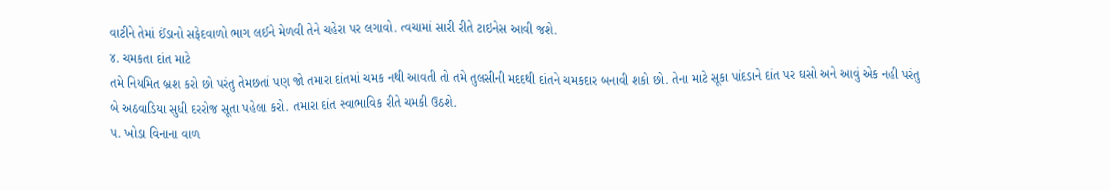વાટીને તેમાં ઈંડાનો સફેદવાળો ભાગ લઈને મેળવી તેને ચહેરા પર લગાવો. ત્વચામાં સારી રીતે ટાઇનેસ આવી જશે.
૪. ચમકતા દાંત માટે
તમે નિયમિત બ્રશ કરો છો પરંતુ તેમછતાં પણ જો તમારા દાંતમાં ચમક નથી આવતી તો તમે તુલસીની મદદથી દાંતને ચમકદાર બનાવી શકો છો. તેના માટે સૂકા પાંદડાને દાંત પર ઘસો અને આવું એક નહી પરંતુ બે અઠવાડિયા સુધી દરરોજ સૂતા પહેલા કરો. તમારા દાંત સ્વાભાવિક રીતે ચમકી ઉઠશે.
૫. ખોડા વિનાના વાળ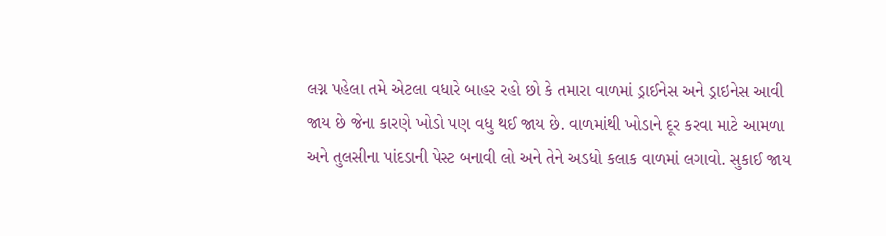લગ્ન પહેલા તમે એટલા વધારે બાહર રહો છો કે તમારા વાળમાં ડ્રાઈનેસ અને ડ્રાઇનેસ આવી જાય છે જેના કારણે ખોડો પણ વધુ થઈ જાય છે. વાળમાંથી ખોડાને દૂર કરવા માટે આમળા અને તુલસીના પાંદડાની પેસ્ટ બનાવી લો અને તેને અડધો કલાક વાળમાં લગાવો. સુકાઈ જાય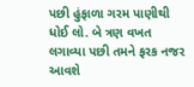પછી હુંફાળા ગરમ પાણીથી ધોઈ લો. બે ત્રણ વખત લગાવ્યા પછી તમને ફરક નજર આવશે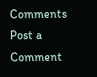Comments
Post a Comment